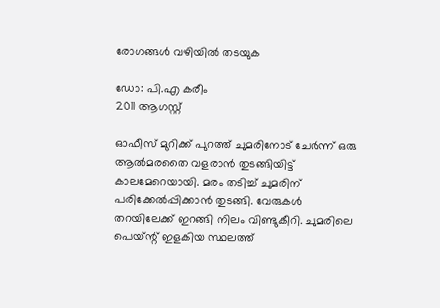രോഗങ്ങള്‍ വഴിയില്‍ തടയുക

ഡോ: പി.എ കരീം
2011 ആഗസ്റ്റ്‌

ഓഫീസ്‌ മുറിക്ക്‌ പുറത്ത്‌ ചുമരിനോട്‌ ചേര്‍ന്ന്‌ ഒരു ആല്‍മരതൈ വളരാന്‍ തുടങ്ങിയിട്ട്‌ കാലമേറെയായി. മരം തടിച്ച്‌ ചുമരിന്‌ പരിക്കേല്‍പ്പിക്കാന്‍ തുടങ്ങി. വേരുകള്‍ തറയിലേക്ക്‌ ഇറങ്ങി നിലം വിണ്ടുകീറി. ചുമരിലെ പെയ്‌ന്റ്‌ ഇളകിയ സ്ഥലത്ത്‌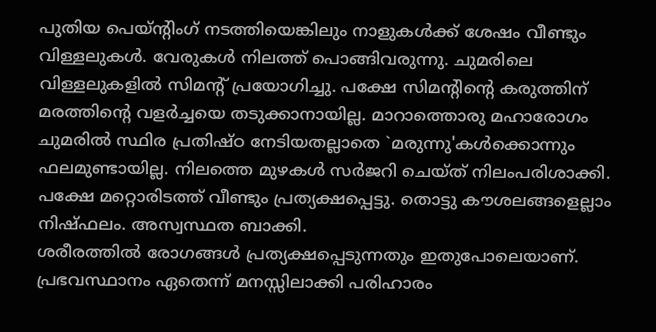പുതിയ പെയ്‌ന്റിംഗ്‌ നടത്തിയെങ്കിലും നാളുകള്‍ക്ക്‌ ശേഷം വീണ്ടും വിള്ളലുകള്‍. വേരുകള്‍ നിലത്ത്‌ പൊങ്ങിവരുന്നു. ചുമരിലെ വിള്ളലുകളില്‍ സിമന്റ്‌ പ്രയോഗിച്ചു. പക്ഷേ സിമന്റിന്റെ കരുത്തിന്‌ മരത്തിന്റെ വളര്‍ച്ചയെ തടുക്കാനായില്ല. മാറാത്തൊരു മഹാരോഗം ചുമരില്‍ സ്ഥിര പ്രതിഷ്‌ഠ നേടിയതല്ലാതെ `മരുന്നു'കള്‍ക്കൊന്നും ഫലമുണ്ടായില്ല. നിലത്തെ മുഴകള്‍ സര്‍ജറി ചെയ്‌ത്‌ നിലംപരിശാക്കി. പക്ഷേ മറ്റൊരിടത്ത്‌ വീണ്ടും പ്രത്യക്ഷപ്പെട്ടു. തൊട്ടു കൗശലങ്ങളെല്ലാം നിഷ്‌ഫലം. അസ്വസ്ഥത ബാക്കി.
ശരീരത്തില്‍ രോഗങ്ങള്‍ പ്രത്യക്ഷപ്പെടുന്നതും ഇതുപോലെയാണ്‌. പ്രഭവസ്ഥാനം ഏതെന്ന്‌ മനസ്സിലാക്കി പരിഹാരം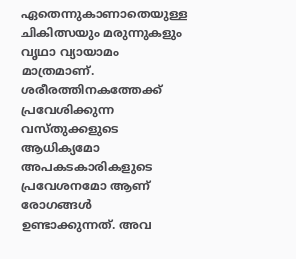ഏതെന്നുകാണാതെയുള്ള ചികിത്സയും മരുന്നുകളും വൃഥാ വ്യായാമം മാത്രമാണ്‌. ശരീരത്തിനകത്തേക്ക്‌ പ്രവേശിക്കുന്ന വസ്‌തുക്കളുടെ ആധിക്യമോ അപകടകാരികളുടെ പ്രവേശനമോ ആണ്‌ രോഗങ്ങള്‍ ഉണ്ടാക്കുന്നത്‌. അവ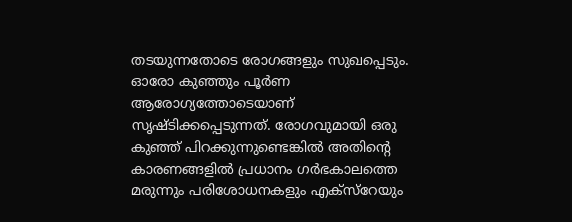തടയുന്നതോടെ രോഗങ്ങളും സുഖപ്പെടും.
ഓരോ കുഞ്ഞും പൂര്‍ണ ആരോഗ്യത്തോടെയാണ്‌ സൃഷ്ടിക്കപ്പെടുന്നത്‌. രോഗവുമായി ഒരു കുഞ്ഞ്‌ പിറക്കുന്നുണ്ടെങ്കില്‍ അതിന്റെ കാരണങ്ങളില്‍ പ്രധാനം ഗര്‍ഭകാലത്തെ മരുന്നും പരിശോധനകളും എക്‌സ്‌റേയും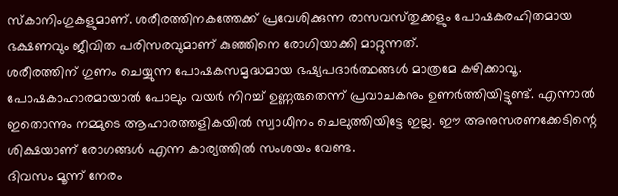സ്‌കാനിംഗുകളുമാണ്‌. ശരീരത്തിനകത്തേക്ക്‌ പ്രവേശിക്കുന്ന രാസവസ്‌തുക്കളും പോഷകരഹിതമായ ഭക്ഷണവും ജീവിത പരിസരവുമാണ്‌ കുഞ്ഞിനെ രോഗിയാക്കി മാറ്റുന്നത്‌.
ശരീരത്തിന്‌ ഗുണം ചെയ്യുന്ന പോഷകസമൃദ്ധമായ ഭഷ്യപദാര്‍ത്ഥങ്ങള്‍ മാത്രമേ കഴിക്കാവൂ. പോഷകാഹാരമായാല്‍ പോലും വയര്‍ നിറച്ച്‌ ഉണ്ണരുതെന്ന്‌ പ്രവാചകനും ഉണര്‍ത്തിയിട്ടുണ്ട്‌. എന്നാല്‍ ഇതൊന്നും നമ്മുടെ ആഹാരത്തളികയില്‍ സ്വാധീനം ചെലുത്തിയിട്ടേ ഇല്ല. ഈ അനുസരണക്കേടിന്റെ ശിക്ഷയാണ്‌ രോഗങ്ങള്‍ എന്ന കാര്യത്തില്‍ സംശയം വേണ്ട.
ദിവസം മൂന്ന്‌ നേരം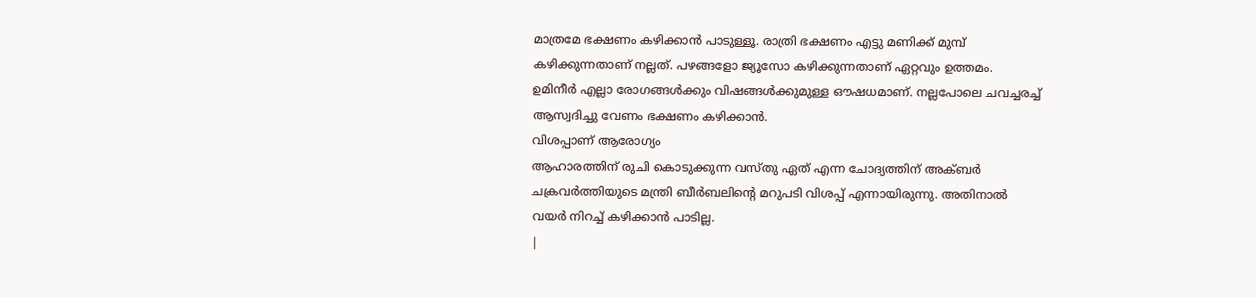മാത്രമേ ഭക്ഷണം കഴിക്കാന്‍ പാടുള്ളൂ. രാത്രി ഭക്ഷണം എട്ടു മണിക്ക്‌ മുമ്പ്‌ കഴിക്കുന്നതാണ്‌ നല്ലത്‌. പഴങ്ങളോ ജ്യൂസോ കഴിക്കുന്നതാണ്‌ ഏറ്റവും ഉത്തമം.
ഉമിനീര്‍ എല്ലാ രോഗങ്ങള്‍ക്കും വിഷങ്ങള്‍ക്കുമുള്ള ഔഷധമാണ്‌. നല്ലപോലെ ചവച്ചരച്ച്‌ ആസ്വദിച്ചു വേണം ഭക്ഷണം കഴിക്കാന്‍.
വിശപ്പാണ്‌ ആരോഗ്യം
ആഹാരത്തിന്‌ രുചി കൊടുക്കുന്ന വസ്‌തു ഏത്‌ എന്ന ചോദ്യത്തിന്‌ അക്‌ബര്‍ ചക്രവര്‍ത്തിയുടെ മന്ത്രി ബീര്‍ബലിന്റെ മറുപടി വിശപ്പ്‌ എന്നായിരുന്നു. അതിനാല്‍ വയര്‍ നിറച്ച്‌ കഴിക്കാന്‍ പാടില്ല.
|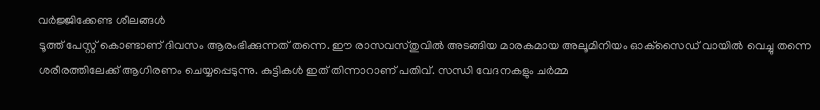വര്‍ജ്ജിക്കേണ്ട ശീലങ്ങള്‍
ടൂത്ത്‌ പേസ്റ്റ്‌ കൊണ്ടാണ്‌ ദിവസം ആരംഭിക്കുന്നത്‌ തന്നെ. ഈ രാസവസ്‌തുവില്‍ അടങ്ങിയ മാരകമായ അലൂമിനിയം ഓക്‌സൈഡ്‌ വായില്‍ വെച്ചു തന്നെ ശരീരത്തിലേക്ക്‌ ആഗിരണം ചെയ്യപ്പെടുന്നു. കുട്ടികള്‍ ഇത്‌ തിന്നാറാണ്‌ പതിവ്‌. സന്ധി വേദനകളും ചര്‍മ്മ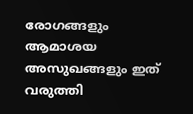രോഗങ്ങളും ആമാശയ അസുഖങ്ങളും ഇത്‌ വരുത്തി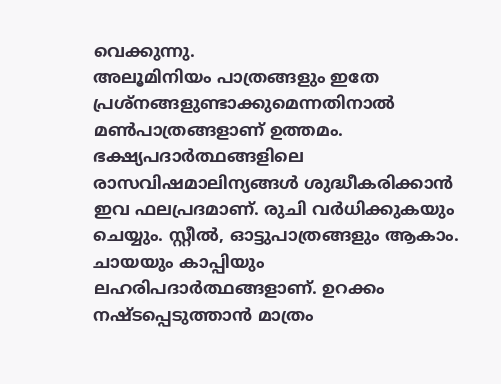വെക്കുന്നു.
അലൂമിനിയം പാത്രങ്ങളും ഇതേ പ്രശ്‌നങ്ങളുണ്ടാക്കുമെന്നതിനാല്‍ മണ്‍പാത്രങ്ങളാണ്‌ ഉത്തമം. ഭക്ഷ്യപദാര്‍ത്ഥങ്ങളിലെ രാസവിഷമാലിന്യങ്ങള്‍ ശുദ്ധീകരിക്കാന്‍ ഇവ ഫലപ്രദമാണ്‌. രുചി വര്‍ധിക്കുകയും ചെയ്യും. സ്റ്റീല്‍, ഓട്ടുപാത്രങ്ങളും ആകാം.
ചായയും കാപ്പിയും ലഹരിപദാര്‍ത്ഥങ്ങളാണ്‌. ഉറക്കം നഷ്ടപ്പെടുത്താന്‍ മാത്രം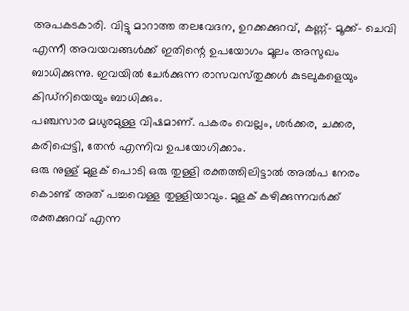അപകടകാരി. വിട്ടു മാറാത്ത തലവേദന, ഉറക്കക്കുറവ്‌, കണ്ണ്‌- മൂക്ക്‌- ചെവി എന്നീ അവയവങ്ങള്‍ക്ക്‌ ഇതിന്റെ ഉപയോഗം മൂലം അസുഖം ബാധിക്കുന്നു. ഇവയില്‍ ചേര്‍ക്കുന്ന രാസവസ്‌തുക്കള്‍ കുടലുകളെയും കിഡ്‌നിയെയും ബാധിക്കും.
പഞ്ചസാര മധുരമുള്ള വിഷമാണ്‌. പകരം വെല്ലം, ശര്‍ക്കര, ചക്കര,
കരിപ്പെട്ടി, തേന്‍ എന്നിവ ഉപയോഗിക്കാം.
ഒരു നുള്ള്‌ മുളക്‌ പൊടി ഒരു തുള്ളി രക്തത്തിലിട്ടാല്‍ അല്‍പ നേരം കൊണ്ട്‌ അത്‌ പച്ചവെള്ള തുള്ളിയാവും. മുളക്‌ കഴിക്കുന്നവര്‍ക്ക്‌ രക്തക്കുറവ്‌ എന്ന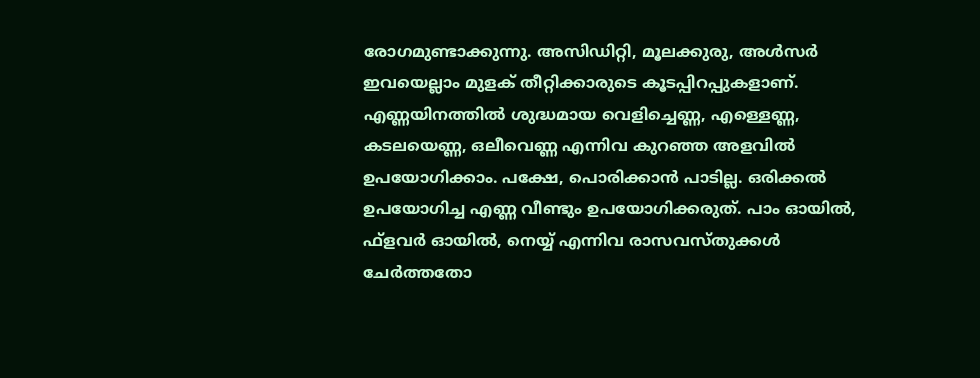രോഗമുണ്ടാക്കുന്നു. അസിഡിറ്റി, മൂലക്കുരു, അള്‍സര്‍ ഇവയെല്ലാം മുളക്‌ തീറ്റിക്കാരുടെ കൂടപ്പിറപ്പുകളാണ്‌.
എണ്ണയിനത്തില്‍ ശുദ്ധമായ വെളിച്ചെണ്ണ, എള്ളെണ്ണ, കടലയെണ്ണ, ഒലീവെണ്ണ എന്നിവ കുറഞ്ഞ അളവില്‍ ഉപയോഗിക്കാം. പക്ഷേ, പൊരിക്കാന്‍ പാടില്ല. ഒരിക്കല്‍ ഉപയോഗിച്ച എണ്ണ വീണ്ടും ഉപയോഗിക്കരുത്‌. പാം ഓയില്‍, ഫ്‌ളവര്‍ ഓയില്‍, നെയ്യ്‌ എന്നിവ രാസവസ്‌തുക്കള്‍ ചേര്‍ത്തതോ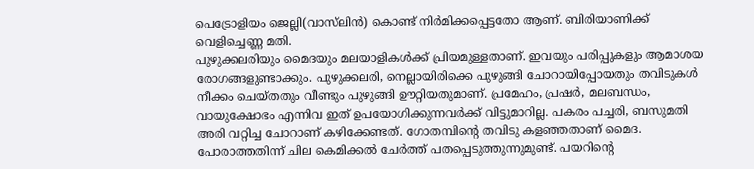പെട്രോളിയം ജെല്ലി(വാസ്‌ലിന്‍) കൊണ്ട്‌ നിര്‍മിക്കപ്പെട്ടതോ ആണ്‌. ബിരിയാണിക്ക്‌ വെളിച്ചെണ്ണ മതി.
പുഴുക്കലരിയും മൈദയും മലയാളികള്‍ക്ക്‌ പ്രിയമുള്ളതാണ്‌. ഇവയും പരിപ്പുകളും ആമാശയ രോഗങ്ങളുണ്ടാക്കും. പുഴുക്കലരി, നെല്ലായിരിക്കെ പുഴുങ്ങി ചോറായിപ്പോയതും തവിടുകള്‍ നീക്കം ചെയ്‌തതും വീണ്ടും പുഴുങ്ങി ഊറ്റിയതുമാണ്‌. പ്രമേഹം, പ്രഷര്‍, മലബന്ധം, വായുക്ഷോഭം എന്നിവ ഇത്‌ ഉപയോഗിക്കുന്നവര്‍ക്ക്‌ വിട്ടുമാറില്ല. പകരം പച്ചരി, ബസുമതി അരി വറ്റിച്ച ചോറാണ്‌ കഴിക്കേണ്ടത്‌. ഗോതമ്പിന്റെ തവിടു കളഞ്ഞതാണ്‌ മൈദ. പോരാത്തതിന്ന്‌ ചില കെമിക്കല്‍ ചേര്‍ത്ത്‌ പതപ്പെടുത്തുന്നുമുണ്ട്‌. പയറിന്റെ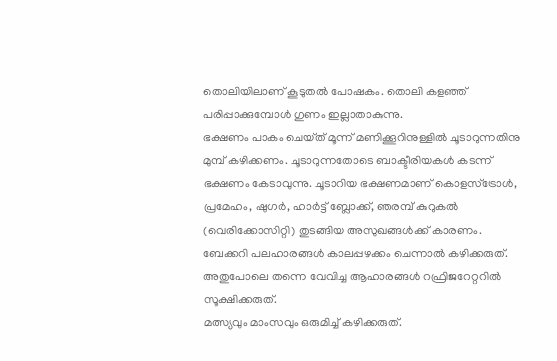തൊലിയിലാണ്‌ കൂടുതല്‍ പോഷകം. തൊലി കളഞ്ഞ്‌ പരിപ്പാക്കുമ്പോള്‍ ഗുണം ഇല്ലാതാകുന്നു.
ഭക്ഷണം പാകം ചെയ്‌ത്‌ മൂന്ന്‌ മണിക്കൂറിനുള്ളില്‍ ചൂടാറുന്നതിനു മുമ്പ്‌ കഴിക്കണം. ചൂടാറുന്നതോടെ ബാക്ടീരിയകള്‍ കടന്ന്‌ ഭക്ഷണം കേടാവുന്നു. ചൂടാറിയ ഭക്ഷണമാണ്‌ കൊളസ്‌ട്രോള്‍, പ്രമേഹം, ഷുഗര്‍, ഹാര്‍ട്ട്‌ ബ്ലോക്ക്‌, ഞരമ്പ്‌ കുറുകല്‍ (വെരിക്കോസിറ്റി) തുടങ്ങിയ അസുഖങ്ങള്‍ക്ക്‌ കാരണം.
ബേക്കറി പലഹാരങ്ങള്‍ കാലപ്പഴക്കം ചെന്നാല്‍ കഴിക്കരുത്‌. അതുപോലെ തന്നെ വേവിച്ച ആഹാരങ്ങള്‍ റഫ്രിജറേറ്ററില്‍ സൂക്ഷിക്കരുത്‌.
മത്സ്യവും മാംസവും ഒരുമിച്ച്‌ കഴിക്കരുത്‌.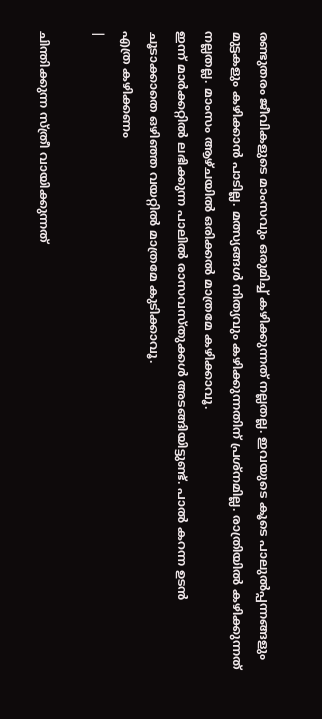രണ്ടുതരം ജീവികളുടെ മാംസവും ഒരുമിച്ച്‌ കഴിക്കുന്നത്‌ നല്ലതല്ല. ഇവയുടെ കൂടെ പാലുല്‍പ്പന്നങ്ങളും മുട്ടകളും കഴിക്കാന്‍ പാടില്ല. മത്സ്യങ്ങള്‍ നിത്യവും കഴിക്കുന്നതിന്‌ പ്രശ്‌നമില്ല. രാത്രിയില്‍ കഴിക്കുന്നത്‌ നല്ലതല്ല. മാംസം ആഴ്‌ചയില്‍ ഒരിക്കല്‍ മാത്രമേ കഴിക്കാവൂ.
ഇന്ന്‌ മാര്‍ക്കറ്റില്‍ ലഭിക്കുന്ന പാലില്‍ രാസവസ്‌തുക്കള്‍ അടങ്ങിയിട്ടുണ്ട്‌. പാല്‍ കറന്ന ഉടന്‍ ചൂടാക്കാതെ ഒഴിഞ്ഞ വയറ്റില്‍ മാത്രമേ കുടിക്കാവൂ.
എത്ര കഴിക്കണം
|

ചിന്തിക്കുന്ന സ്ത്രീ വായിക്കുന്നത്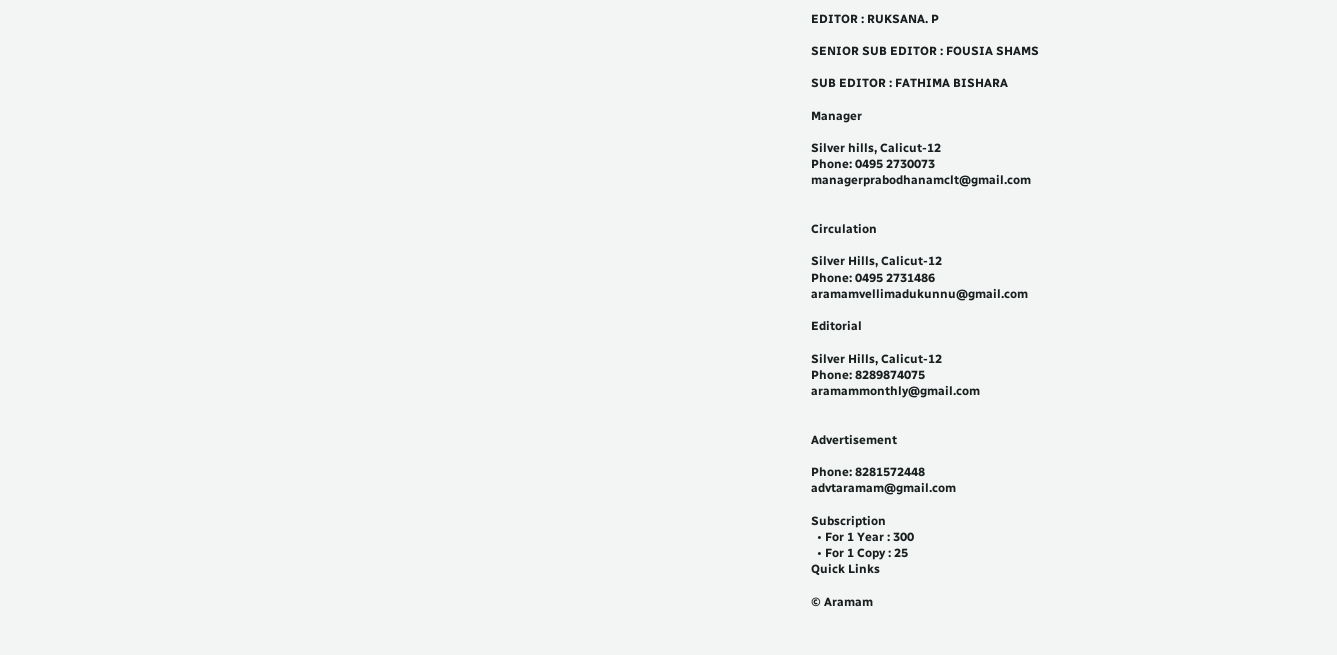EDITOR : RUKSANA. P

SENIOR SUB EDITOR : FOUSIA SHAMS

SUB EDITOR : FATHIMA BISHARA

Manager

Silver hills, Calicut-12
Phone: 0495 2730073
managerprabodhanamclt@gmail.com


Circulation

Silver Hills, Calicut-12
Phone: 0495 2731486
aramamvellimadukunnu@gmail.com

Editorial

Silver Hills, Calicut-12
Phone: 8289874075
aramammonthly@gmail.com


Advertisement

Phone: 8281572448
advtaramam@gmail.com

Subscription
  • For 1 Year : 300
  • For 1 Copy : 25
Quick Links

© Aramam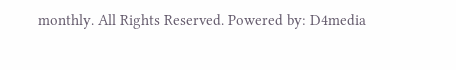monthly. All Rights Reserved. Powered by: D4media